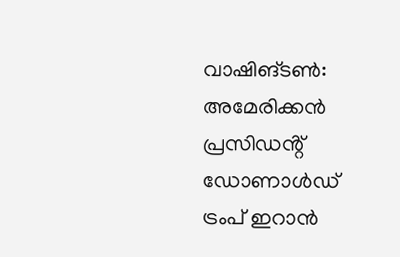വാഷിങ്ടൺ: അമേരിക്കൻ പ്രസിഡൻ്റ് ഡോണാൾഡ് ട്രംപ് ഇറാൻ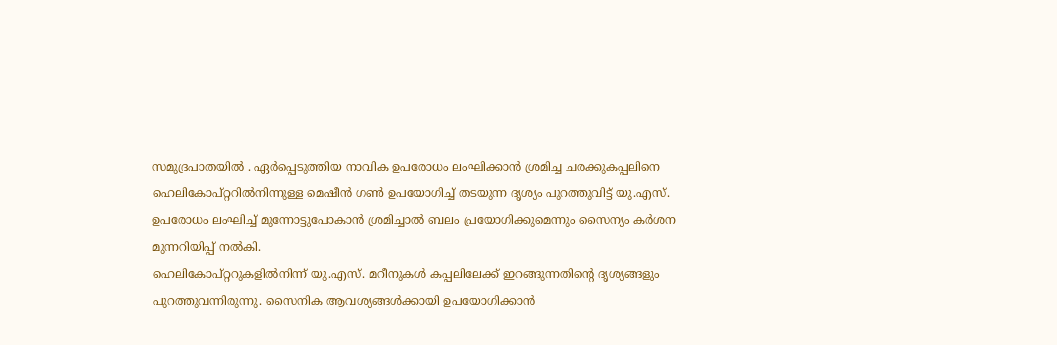സമുദ്രപാതയിൽ . ഏർപ്പെടുത്തിയ നാവിക ഉപരോധം ലംഘിക്കാൻ ശ്രമിച്ച ചരക്കുകപ്പലിനെ ഹെലികോപ്റ്ററിൽനിന്നുള്ള മെഷീൻ ഗൺ ഉപയോഗിച്ച് തടയുന്ന ദൃശ്യം പുറത്തുവിട്ട് യു.എസ്. ഉപരോധം ലംഘിച്ച് മുന്നോട്ടുപോകാൻ ശ്രമിച്ചാൽ ബലം പ്രയോഗിക്കുമെന്നും സൈന്യം കർശന മുന്നറിയിപ്പ് നൽകി.
ഹെലികോപ്റ്ററുകളിൽനിന്ന് യു.എസ്. മറീനുകൾ കപ്പലിലേക്ക് ഇറങ്ങുന്നതിന്റെ ദൃശ്യങ്ങളും പുറത്തുവന്നിരുന്നു. സൈനിക ആവശ്യങ്ങൾക്കായി ഉപയോഗിക്കാൻ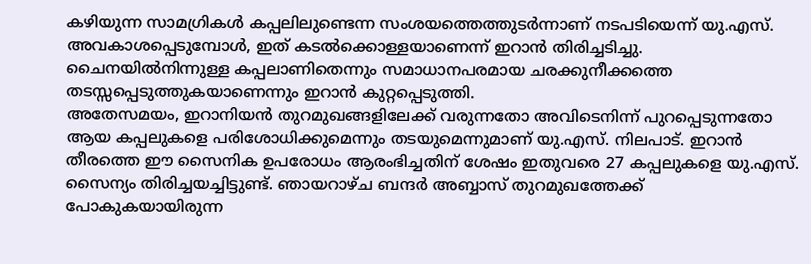കഴിയുന്ന സാമഗ്രികൾ കപ്പലിലുണ്ടെന്ന സംശയത്തെത്തുടർന്നാണ് നടപടിയെന്ന് യു.എസ്. അവകാശപ്പെടുമ്പോൾ, ഇത് കടൽക്കൊള്ളയാണെന്ന് ഇറാൻ തിരിച്ചടിച്ചു. ചൈനയിൽനിന്നുള്ള കപ്പലാണിതെന്നും സമാധാനപരമായ ചരക്കുനീക്കത്തെ തടസ്സപ്പെടുത്തുകയാണെന്നും ഇറാൻ കുറ്റപ്പെടുത്തി.
അതേസമയം, ഇറാനിയൻ തുറമുഖങ്ങളിലേക്ക് വരുന്നതോ അവിടെനിന്ന് പുറപ്പെടുന്നതോ ആയ കപ്പലുകളെ പരിശോധിക്കുമെന്നും തടയുമെന്നുമാണ് യു.എസ്. നിലപാട്. ഇറാൻ തീരത്തെ ഈ സൈനിക ഉപരോധം ആരംഭിച്ചതിന് ശേഷം ഇതുവരെ 27 കപ്പലുകളെ യു.എസ്. സൈന്യം തിരിച്ചയച്ചിട്ടുണ്ട്. ഞായറാഴ്ച ബന്ദർ അബ്ബാസ് തുറമുഖത്തേക്ക് പോകുകയായിരുന്ന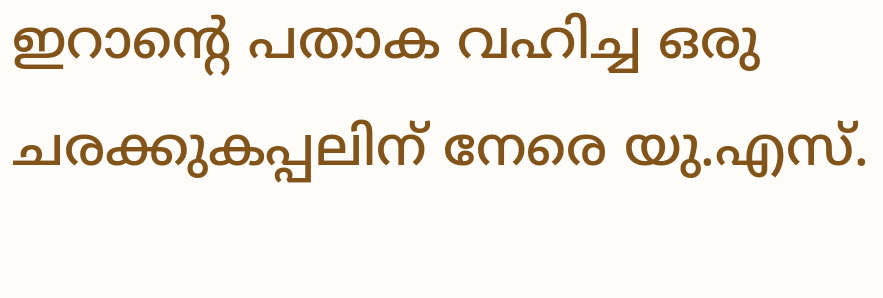ഇറാൻ്റെ പതാക വഹിച്ച ഒരു ചരക്കുകപ്പലിന് നേരെ യു.എസ്.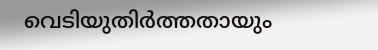വെടിയുതിർത്തതായും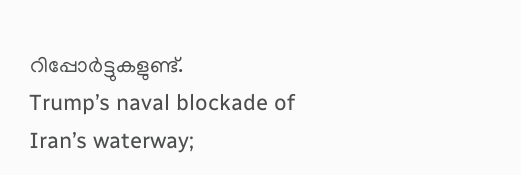റിപ്പോർട്ടുകളുണ്ട്.
Trump’s naval blockade of Iran’s waterway;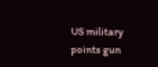US military points gun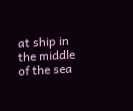at ship in the middle of the sea